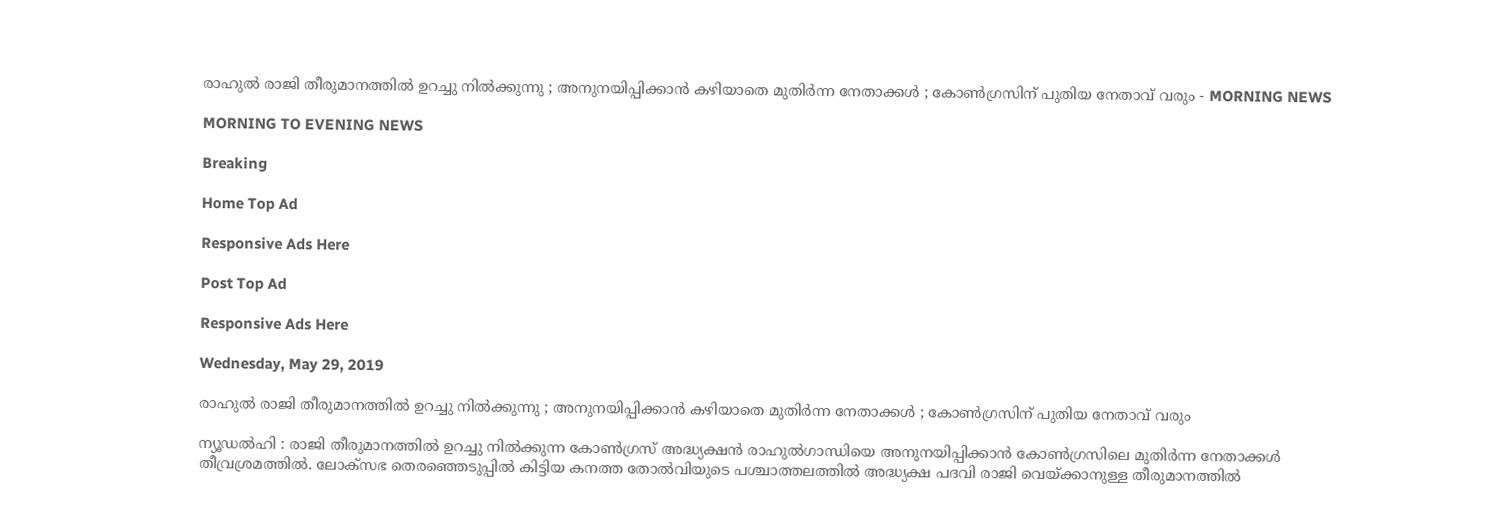രാഹുല്‍ രാജി തീരുമാനത്തില്‍ ഉറച്ചു നില്‍ക്കുന്നു ; അനുനയിപ്പിക്കാന്‍ കഴിയാതെ മുതിര്‍ന്ന നേതാക്കള്‍ ; കോണ്‍ഗ്രസിന് പുതിയ നേതാവ് വരും - MORNING NEWS

MORNING TO EVENING NEWS

Breaking

Home Top Ad

Responsive Ads Here

Post Top Ad

Responsive Ads Here

Wednesday, May 29, 2019

രാഹുല്‍ രാജി തീരുമാനത്തില്‍ ഉറച്ചു നില്‍ക്കുന്നു ; അനുനയിപ്പിക്കാന്‍ കഴിയാതെ മുതിര്‍ന്ന നേതാക്കള്‍ ; കോണ്‍ഗ്രസിന് പുതിയ നേതാവ് വരും

ന്യൂഡല്‍ഹി : രാജി തീരുമാനത്തില്‍ ഉറച്ചു നില്‍ക്കുന്ന കോണ്‍ഗ്രസ് അദ്ധ്യക്ഷന്‍ രാഹുല്‍ഗാന്ധിയെ അനുനയിപ്പിക്കാന്‍ കോണ്‍ഗ്രസിലെ മുതിര്‍ന്ന നേതാക്കള്‍ തീവ്രശ്രമത്തില്‍. ലോക്സഭ തെരഞ്ഞെടുപ്പില്‍ കിട്ടിയ കനത്ത തോല്‍വിയുടെ പശ്ചാത്തലത്തില്‍ അദ്ധ്യക്ഷ പദവി രാജി വെയ്ക്കാനുള്ള തീരുമാനത്തില്‍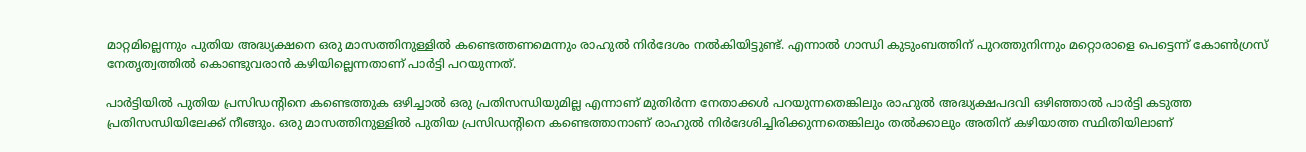മാറ്റമില്ലെന്നും പുതിയ അദ്ധ്യക്ഷനെ ഒരു മാസത്തിനുള്ളില്‍ കണ്ടെത്തണമെന്നും രാഹുല്‍ നിര്‍ദേശം നല്‍കിയിട്ടുണ്ട്. എന്നാല്‍ ഗാന്ധി കുടുംബത്തിന് പുറത്തുനിന്നും മറ്റൊരാളെ പെട്ടെന്ന് കോണ്‍‍ഗ്രസ് നേതൃത്വത്തില്‍ കൊണ്ടുവരാന്‍ കഴിയില്ലെന്നതാണ് പാര്‍ട്ടി പറയുന്നത്.

പാര്‍ട്ടിയില്‍ പുതിയ പ്രസിഡന്റിനെ കണ്ടെത്തുക ഒഴിച്ചാല്‍ ഒരു പ്രതിസന്ധിയുമില്ല എന്നാണ് മുതിര്‍ന്ന നേതാക്കള്‍ പറയുന്നതെങ്കിലും രാഹുല്‍ അദ്ധ്യക്ഷപദവി ഒഴിഞ്ഞാല്‍ പാര്‍ട്ടി കടുത്ത പ്രതിസന്ധിയിലേക്ക് നീങ്ങും. ഒരു മാസത്തിനുള്ളില്‍ പുതിയ പ്രസിഡന്റിനെ കണ്ടെത്താനാണ് രാഹുല്‍ നിര്‍ദേശിച്ചിരിക്കുന്നതെങ്കിലും തല്‍ക്കാലും അതിന് കഴിയാത്ത സ്ഥിതിയിലാണ്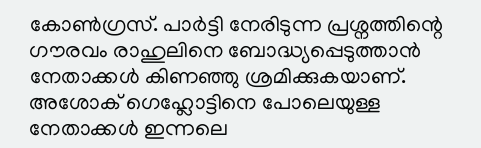കോണ്‍ഗ്രസ്. പാര്‍ട്ടി നേരിടുന്ന പ്രശ്നത്തിന്റെ ഗൗരവം രാഹുലിനെ ബോദ്ധ്യപ്പെടുത്താന്‍ നേതാക്കള്‍ കിണഞ്ഞു ശ്രമിക്കുകയാണ്. അശോക് ഗെഹ്ലോട്ടിനെ പോലെയുള്ള നേതാക്കള്‍ ഇന്നലെ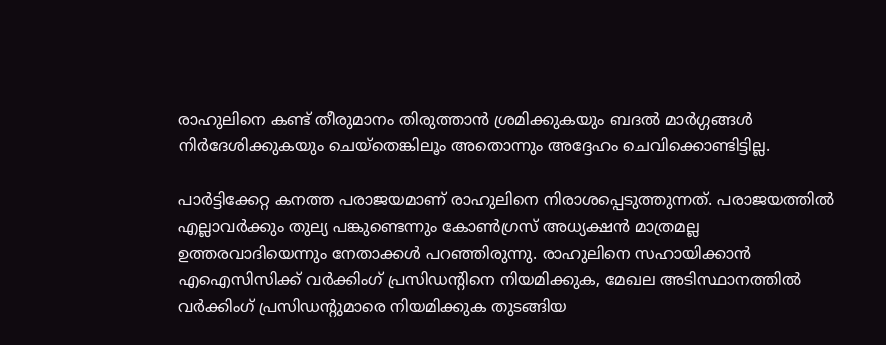രാഹുലിനെ കണ്ട് തീരുമാനം തിരുത്താന്‍ ശ്രമിക്കുകയും ബദല്‍ മാര്‍ഗ്ഗങ്ങള്‍ നിര്‍ദേശിക്കുകയും ചെയ്തെങ്കിലൂം അതൊന്നും അദ്ദേഹം ചെവിക്കൊണ്ടിട്ടില്ല.

പാര്‍ട്ടിക്കേറ്റ കനത്ത പരാജയമാണ് രാഹുലിനെ നിരാശപ്പെടുത്തുന്നത്. പരാജയത്തില്‍ എല്ലാവര്‍ക്കും തുല്യ പങ്കുണ്ടെന്നും കോണ്‍ഗ്രസ് അധ്യക്ഷന്‍ മാത്രമല്ല ഉത്തരവാദിയെന്നും നേതാക്കള്‍ പറഞ്ഞിരുന്നു. രാഹുലിനെ സഹായിക്കാന്‍ എഐസിസിക്ക് വര്‍ക്കിംഗ് പ്രസിഡന്റിനെ നിയമിക്കുക, മേഖല അടിസ്ഥാനത്തില്‍ വര്‍ക്കിംഗ് പ്രസിഡന്റുമാരെ നിയമിക്കുക തുടങ്ങിയ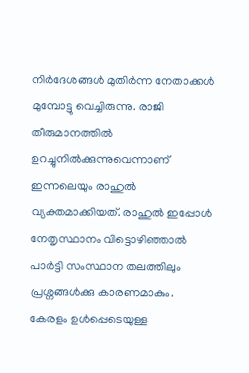നിര്‍ദേശങ്ങള്‍ മുതിര്‍ന്ന നേതാക്കള്‍ മുമ്പോട്ടു വെച്ചിരുന്നു. രാജി തീരുമാനത്തില്‍ ഉറച്ചുനില്‍ക്കുന്നുവെന്നാണ് ഇന്നലെയും രാഹുല്‍ വ്യക്തമാക്കിയത്. രാഹുല്‍ ഇപ്പോള്‍ നേതൃസ്ഥാനം വിട്ടൊഴിഞ്ഞാല്‍ പാര്‍ട്ടി സംസ്ഥാന തലത്തിലും പ്രശ്നങ്ങള്‍ക്കു കാരണമാകും. കേരളം ഉള്‍പ്പെടെയുള്ള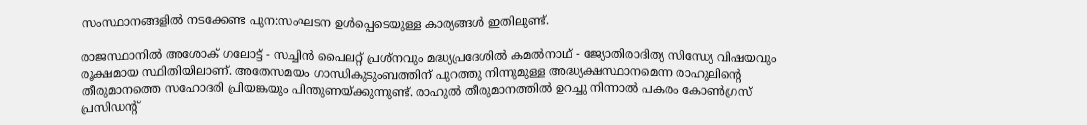സംസ്ഥാനങ്ങളില്‍ നടക്കേണ്ട പുന:സംഘടന ഉള്‍പ്പെടെയുള്ള കാര്യങ്ങള്‍ ഇതിലുണ്ട്.

രാജസ്ഥാനില്‍ അശോക് ഗലോട്ട് - സച്ചിന്‍ പൈലറ്റ് പ്രശ്നവും മദ്ധ്യപ്രദേശില്‍ കമല്‍നാഥ് - ജ്യോതിരാദിത്യ സിന്ധ്യേ വിഷയവും രൂക്ഷമായ സ്ഥിതിയിലാണ്. അതേസമയം ഗാന്ധികുടുംബത്തിന് പുറത്തു നിന്നുമുള്ള അദ്ധ്യക്ഷസ്ഥാനമെന്ന രാഹുലിന്റെ തീരുമാനത്തെ സഹോദരി പ്രിയങ്കയും പിന്തുണയ്ക്കുന്നുണ്ട്. രാഹുല്‍ തീരുമാനത്തില്‍ ഉറച്ചു നിന്നാല്‍ പകരം കോണ്‍ഗ്രസ് പ്രസിഡന്റ്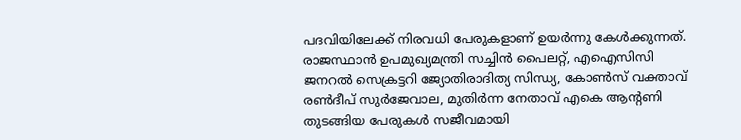പദവിയിലേക്ക് നിരവധി പേരുകളാണ് ഉയര്‍ന്നു കേള്‍ക്കുന്നത്. രാജസ്ഥാന്‍ ഉപമുഖ്യമന്ത്രി സച്ചിന്‍ പൈലറ്റ്, എഐസിസി ജനറല്‍ സെക്രട്ടറി ജ്യോതിരാദിത്യ സിന്ധ്യ, കോണ്‍സ് വക്താവ് രണ്‍ദീപ് സുര്‍ജേവാല, മുതിര്‍ന്ന നേതാവ് എകെ ആന്റണി തുടങ്ങിയ പേരുകള്‍ സജീവമായി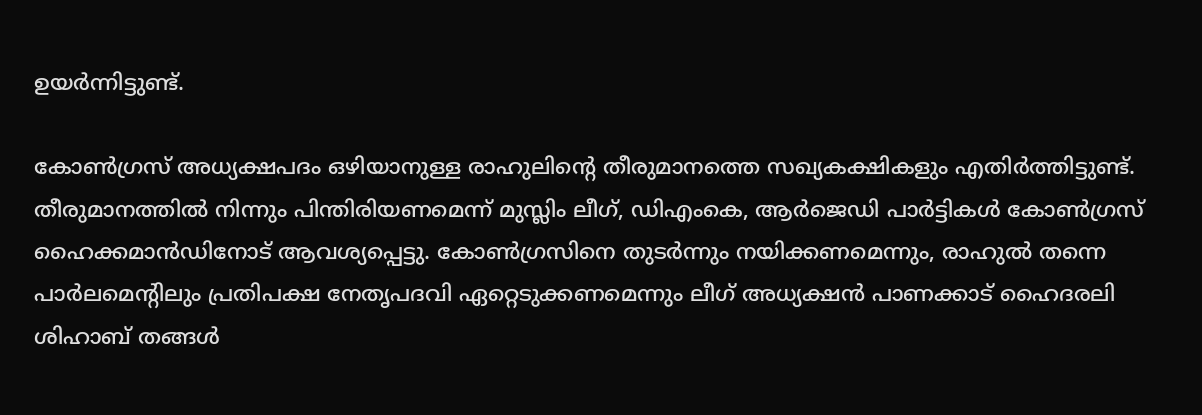ഉയര്‍ന്നിട്ടുണ്ട്.

കോണ്‍ഗ്രസ് അധ്യക്ഷപദം ഒഴിയാനുള്ള രാഹുലിന്റെ തീരുമാനത്തെ സഖ്യകക്ഷികളും എതിര്‍ത്തിട്ടുണ്ട്. തീരുമാനത്തില്‍ നിന്നും പിന്തിരിയണമെന്ന് മുസ്ലിം ലീഗ്, ഡിഎംകെ, ആര്‍ജെഡി പാര്‍ട്ടികള്‍ കോണ്‍ഗ്രസ് ഹൈക്കമാന്‍ഡിനോട് ആവശ്യപ്പെട്ടു. കോണ്‍ഗ്രസിനെ തുടര്‍ന്നും നയിക്കണമെന്നും, രാഹുല്‍ തന്നെ പാര്‍ലമെന്റിലും പ്രതിപക്ഷ നേതൃപദവി ഏറ്റെടുക്കണമെന്നും ലീഗ് അധ്യക്ഷന്‍ പാണക്കാട് ഹൈദരലി ശിഹാബ് തങ്ങള്‍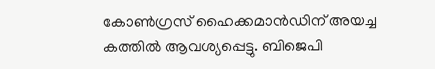കോണ്‍ഗ്രസ് ഹൈക്കമാന്‍ഡിന് അയച്ച കത്തില്‍ ആവശ്യപ്പെട്ടു. ബിജെപി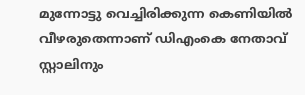മുന്നോട്ടു വെച്ചിരിക്കുന്ന കെണിയില്‍ വീഴരുതെന്നാണ് ഡിഎംകെ നേതാവ് സ്റ്റാലിനും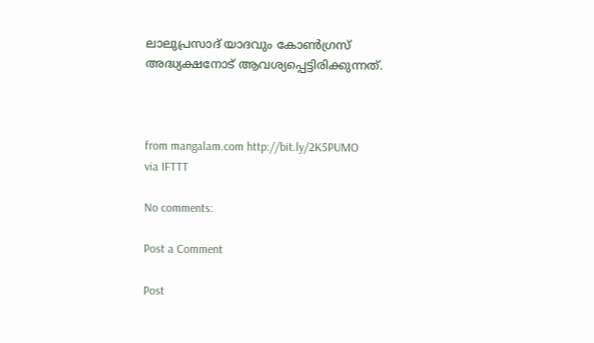ലാലുപ്രസാദ് യാദവും കോണ്‍ഗ്രസ് അദ്ധ്യക്ഷനോട് ആവശ്യപ്പെട്ടിരിക്കുന്നത്.



from mangalam.com http://bit.ly/2K5PUMO
via IFTTT

No comments:

Post a Comment

Post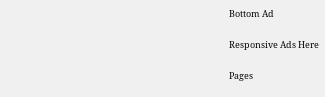Bottom Ad

Responsive Ads Here

Pages